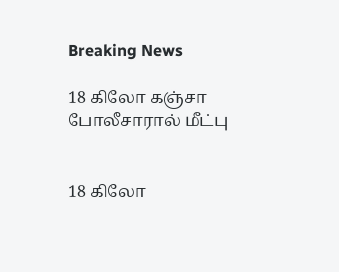Breaking News

18 கிலோ கஞ்சா போலீசாரால் மீட்பு


18 கிலோ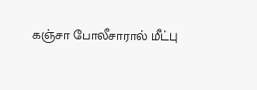கஞ்சா போலீசாரால் மீட்பு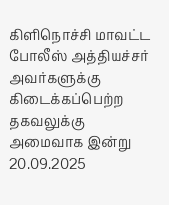கிளிநொச்சி மாவட்ட போலீஸ் அத்தியச்சர் அவர்களுக்கு கிடைக்கப்பெற்ற தகவலுக்கு அமைவாக இன்று 20.09.2025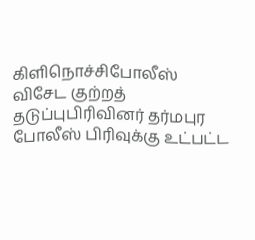கிளிநொச்சிபோலீஸ் விசேட குற்றத் தடுப்புபிரிவினர் தர்மபுர போலீஸ் பிரிவுக்கு உட்பட்ட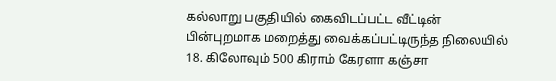கல்லாறு பகுதியில் கைவிடப்பட்ட வீட்டின் பின்புறமாக மறைத்து வைக்கப்பட்டிருந்த நிலையில் 18. கிலோவும் 500 கிராம் கேரளா கஞ்சா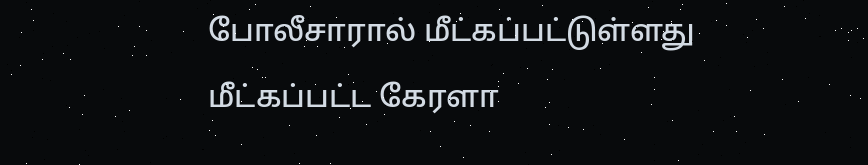போலீசாரால் மீட்கப்பட்டுள்ளது மீட்கப்பட்ட கேரளா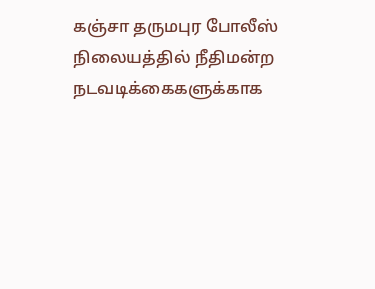கஞ்சா தருமபுர போலீஸ் நிலையத்தில் நீதிமன்ற நடவடிக்கைகளுக்காக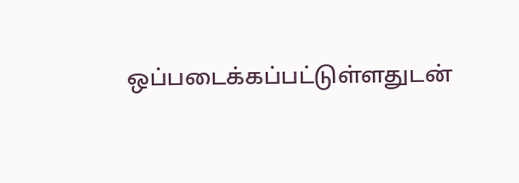ஒப்படைக்கப்பட்டுள்ளதுடன்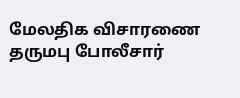மேலதிக விசாரணை தருமபு போலீசார்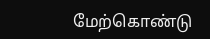மேற்கொண்டு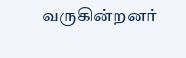வருகின்றனர்